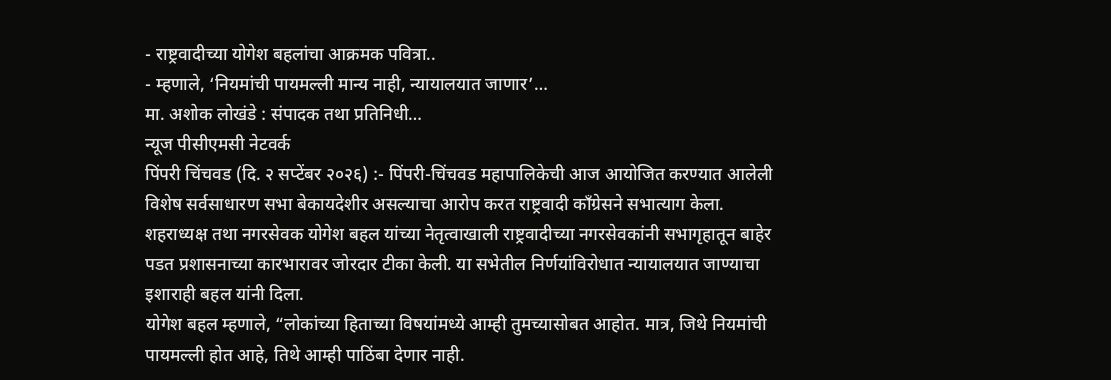- राष्ट्रवादीच्या योगेश बहलांचा आक्रमक पवित्रा..
- म्हणाले, ‘नियमांची पायमल्ली मान्य नाही, न्यायालयात जाणार’…
मा. अशोक लोखंडे : संपादक तथा प्रतिनिधी…
न्यूज पीसीएमसी नेटवर्क
पिंपरी चिंचवड (दि. २ सप्टेंबर २०२६) :- पिंपरी-चिंचवड महापालिकेची आज आयोजित करण्यात आलेली विशेष सर्वसाधारण सभा बेकायदेशीर असल्याचा आरोप करत राष्ट्रवादी काँग्रेसने सभात्याग केला. शहराध्यक्ष तथा नगरसेवक योगेश बहल यांच्या नेतृत्वाखाली राष्ट्रवादीच्या नगरसेवकांनी सभागृहातून बाहेर पडत प्रशासनाच्या कारभारावर जोरदार टीका केली. या सभेतील निर्णयांविरोधात न्यायालयात जाण्याचा इशाराही बहल यांनी दिला.
योगेश बहल म्हणाले, “लोकांच्या हिताच्या विषयांमध्ये आम्ही तुमच्यासोबत आहोत. मात्र, जिथे नियमांची पायमल्ली होत आहे, तिथे आम्ही पाठिंबा देणार नाही.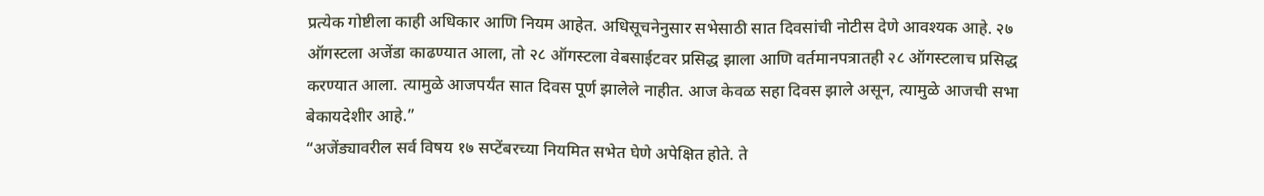प्रत्येक गोष्टीला काही अधिकार आणि नियम आहेत. अधिसूचनेनुसार सभेसाठी सात दिवसांची नोटीस देणे आवश्यक आहे. २७ ऑगस्टला अजेंडा काढण्यात आला, तो २८ ऑगस्टला वेबसाईटवर प्रसिद्ध झाला आणि वर्तमानपत्रातही २८ ऑगस्टलाच प्रसिद्ध करण्यात आला. त्यामुळे आजपर्यंत सात दिवस पूर्ण झालेले नाहीत. आज केवळ सहा दिवस झाले असून, त्यामुळे आजची सभा बेकायदेशीर आहे.”
“अजेंड्यावरील सर्व विषय १७ सप्टेंबरच्या नियमित सभेत घेणे अपेक्षित होते. ते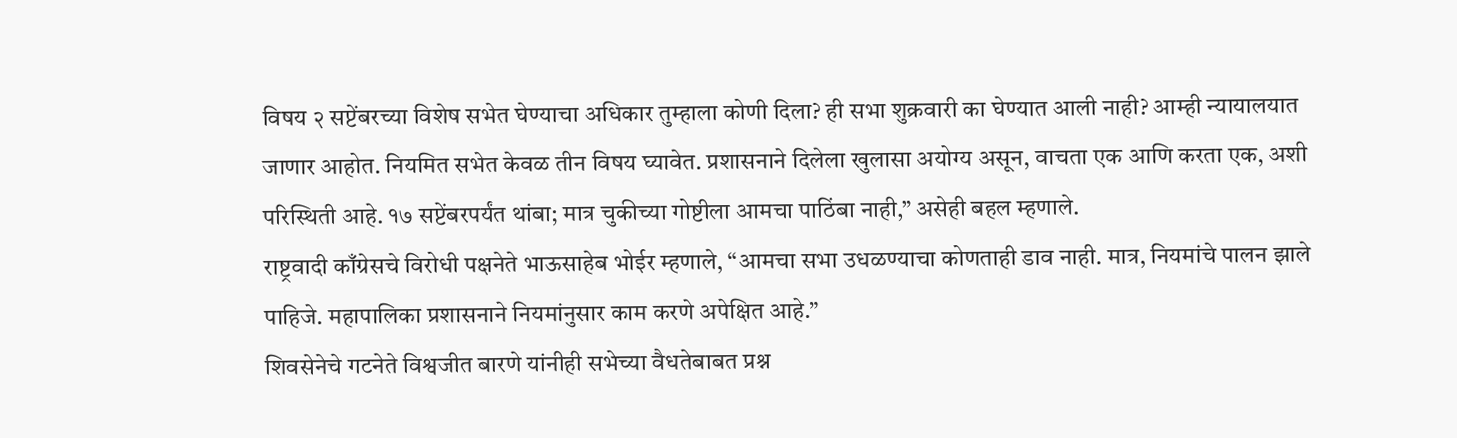विषय २ सप्टेंबरच्या विशेष सभेत घेण्याचा अधिकार तुम्हाला कोणी दिला? ही सभा शुक्रवारी का घेण्यात आली नाही? आम्ही न्यायालयात जाणार आहोत. नियमित सभेत केवळ तीन विषय घ्यावेत. प्रशासनाने दिलेला खुलासा अयोग्य असून, वाचता एक आणि करता एक, अशी परिस्थिती आहे. १७ सप्टेंबरपर्यंत थांबा; मात्र चुकीच्या गोष्टीला आमचा पाठिंबा नाही,” असेही बहल म्हणाले.
राष्ट्रवादी काँग्रेसचे विरोधी पक्षनेते भाऊसाहेब भोईर म्हणाले, “आमचा सभा उधळण्याचा कोणताही डाव नाही. मात्र, नियमांचे पालन झाले पाहिजे. महापालिका प्रशासनाने नियमांनुसार काम करणे अपेक्षित आहे.”
शिवसेनेचे गटनेते विश्वजीत बारणे यांनीही सभेच्या वैधतेबाबत प्रश्न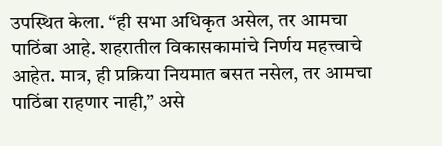उपस्थित केला. “ही सभा अधिकृत असेल, तर आमचा पाठिंबा आहे. शहरातील विकासकामांचे निर्णय महत्त्वाचे आहेत. मात्र, ही प्रक्रिया नियमात बसत नसेल, तर आमचा पाठिंबा राहणार नाही,” असे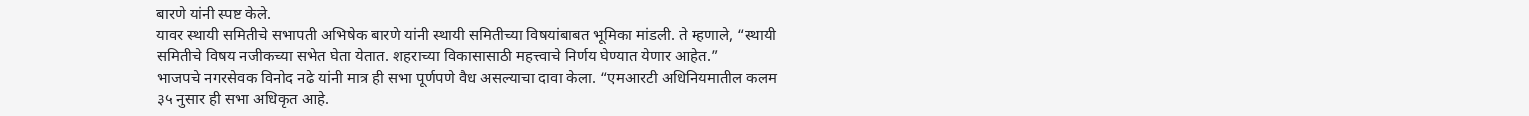बारणे यांनी स्पष्ट केले.
यावर स्थायी समितीचे सभापती अभिषेक बारणे यांनी स्थायी समितीच्या विषयांबाबत भूमिका मांडली. ते म्हणाले, “स्थायी समितीचे विषय नजीकच्या सभेत घेता येतात. शहराच्या विकासासाठी महत्त्वाचे निर्णय घेण्यात येणार आहेत.”
भाजपचे नगरसेवक विनोद नढे यांनी मात्र ही सभा पूर्णपणे वैध असल्याचा दावा केला. “एमआरटी अधिनियमातील कलम ३५ नुसार ही सभा अधिकृत आहे.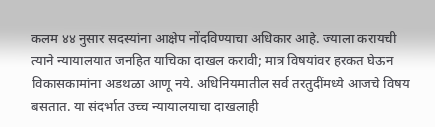कलम ४४ नुसार सदस्यांना आक्षेप नोंदविण्याचा अधिकार आहे. ज्याला करायची त्याने न्यायालयात जनहित याचिका दाखल करावी; मात्र विषयांवर हरकत घेऊन विकासकामांना अडथळा आणू नये. अधिनियमातील सर्व तरतुदींमध्ये आजचे विषय बसतात. या संदर्भात उच्च न्यायालयाचा दाखलाही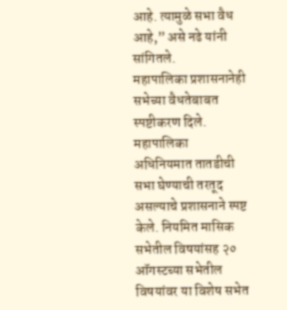आहे. त्यामुळे सभा वैध आहे,” असे नढे यांनी सांगितले.
महापालिका प्रशासनानेही सभेच्या वैधतेबाबत स्पष्टीकरण दिले. महापालिका अधिनियमात तातडीची सभा घेण्याची तरतूद असल्याचे प्रशासनाने स्पष्ट केले. नियमित मासिक सभेतील विषयांसह २० ऑगस्टच्या सभेतील विषयांवर या विशेष सभेत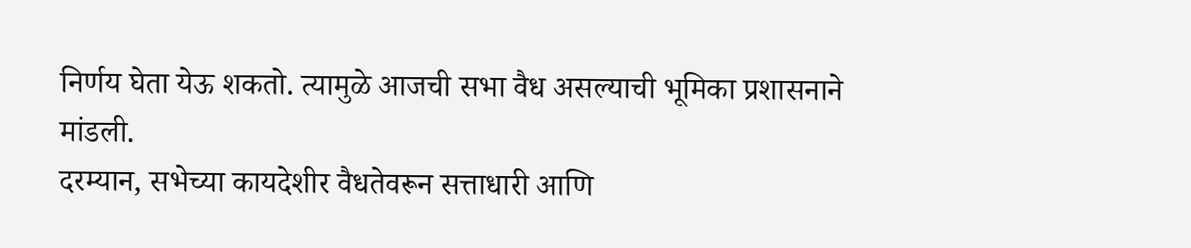निर्णय घेता येऊ शकतो. त्यामुळे आजची सभा वैध असल्याची भूमिका प्रशासनाने मांडली.
दरम्यान, सभेच्या कायदेशीर वैधतेवरून सत्ताधारी आणि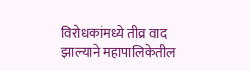विरोधकांमध्ये तीव्र वाद झाल्याने महापालिकेतील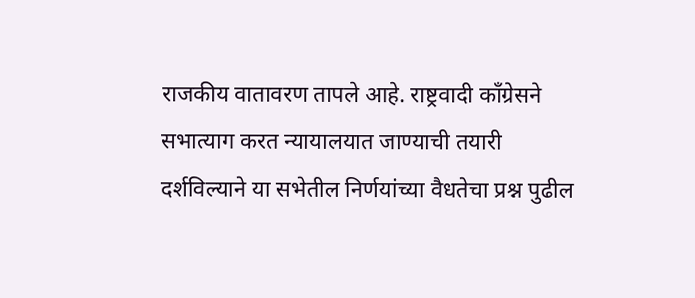राजकीय वातावरण तापले आहे. राष्ट्रवादी काँग्रेसने सभात्याग करत न्यायालयात जाण्याची तयारी दर्शविल्याने या सभेतील निर्णयांच्या वैधतेचा प्रश्न पुढील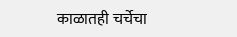काळातही चर्चेचा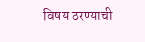विषय ठरण्याची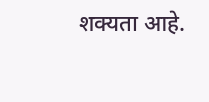शक्यता आहे.